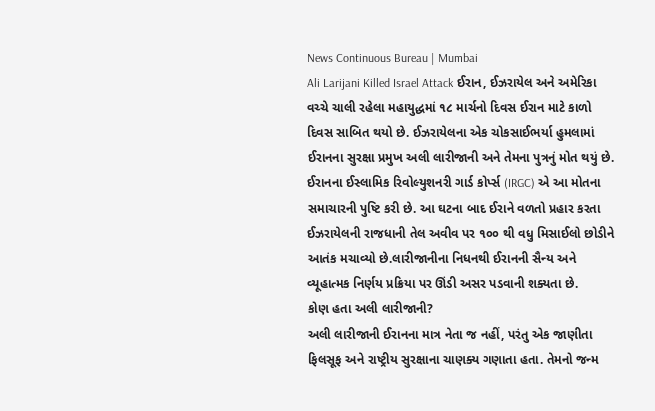News Continuous Bureau | Mumbai
Ali Larijani Killed Israel Attack ઈરાન, ઈઝરાયેલ અને અમેરિકા વચ્ચે ચાલી રહેલા મહાયુદ્ધમાં ૧૮ માર્ચનો દિવસ ઈરાન માટે કાળો દિવસ સાબિત થયો છે. ઈઝરાયેલના એક ચોકસાઈભર્યા હુમલામાં ઈરાનના સુરક્ષા પ્રમુખ અલી લારીજાની અને તેમના પુત્રનું મોત થયું છે. ઈરાનના ઈસ્લામિક રિવોલ્યુશનરી ગાર્ડ કોર્પ્સ (IRGC) એ આ મોતના સમાચારની પુષ્ટિ કરી છે. આ ઘટના બાદ ઈરાને વળતો પ્રહાર કરતા ઈઝરાયેલની રાજધાની તેલ અવીવ પર ૧૦૦ થી વધુ મિસાઈલો છોડીને આતંક મચાવ્યો છે.લારીજાનીના નિધનથી ઈરાનની સૈન્ય અને વ્યૂહાત્મક નિર્ણય પ્રક્રિયા પર ઊંડી અસર પડવાની શક્યતા છે.
કોણ હતા અલી લારીજાની?
અલી લારીજાની ઈરાનના માત્ર નેતા જ નહીં, પરંતુ એક જાણીતા ફિલસૂફ અને રાષ્ટ્રીય સુરક્ષાના ચાણક્ય ગણાતા હતા. તેમનો જન્મ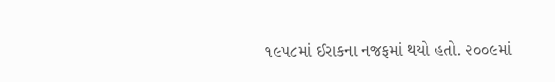૧૯૫૮માં ઈરાકના નજફમાં થયો હતો. ૨૦૦૯માં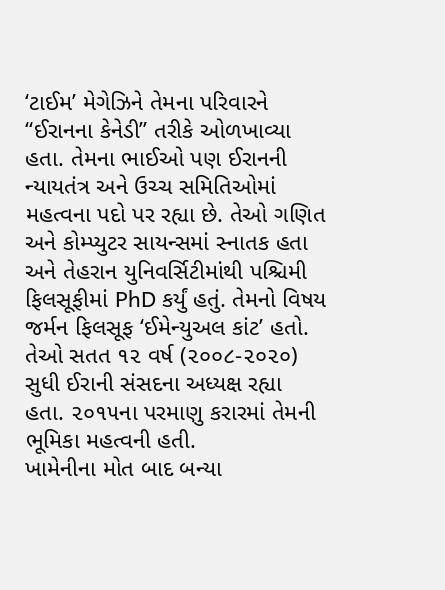‘ટાઈમ’ મેગેઝિને તેમના પરિવારને “ઈરાનના કેનેડી” તરીકે ઓળખાવ્યા હતા. તેમના ભાઈઓ પણ ઈરાનની ન્યાયતંત્ર અને ઉચ્ચ સમિતિઓમાં મહત્વના પદો પર રહ્યા છે. તેઓ ગણિત અને કોમ્પ્યુટર સાયન્સમાં સ્નાતક હતા અને તેહરાન યુનિવર્સિટીમાંથી પશ્ચિમી ફિલસૂફીમાં PhD કર્યું હતું. તેમનો વિષય જર્મન ફિલસૂફ ‘ઈમેન્યુઅલ કાંટ’ હતો. તેઓ સતત ૧૨ વર્ષ (૨૦૦૮-૨૦૨૦) સુધી ઈરાની સંસદના અધ્યક્ષ રહ્યા હતા. ૨૦૧૫ના પરમાણુ કરારમાં તેમની ભૂમિકા મહત્વની હતી.
ખામેનીના મોત બાદ બન્યા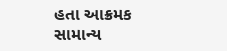હતા આક્રમક
સામાન્ય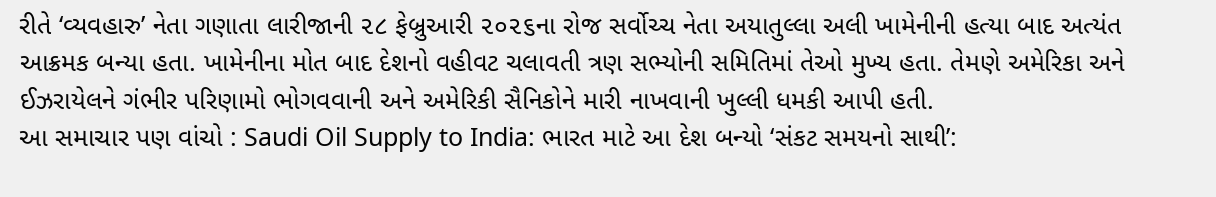રીતે ‘વ્યવહારુ’ નેતા ગણાતા લારીજાની ૨૮ ફેબ્રુઆરી ૨૦૨૬ના રોજ સર્વોચ્ચ નેતા અયાતુલ્લા અલી ખામેનીની હત્યા બાદ અત્યંત આક્રમક બન્યા હતા. ખામેનીના મોત બાદ દેશનો વહીવટ ચલાવતી ત્રણ સભ્યોની સમિતિમાં તેઓ મુખ્ય હતા. તેમણે અમેરિકા અને ઈઝરાયેલને ગંભીર પરિણામો ભોગવવાની અને અમેરિકી સૈનિકોને મારી નાખવાની ખુલ્લી ધમકી આપી હતી.
આ સમાચાર પણ વાંચો : Saudi Oil Supply to India: ભારત માટે આ દેશ બન્યો ‘સંકટ સમયનો સાથી’: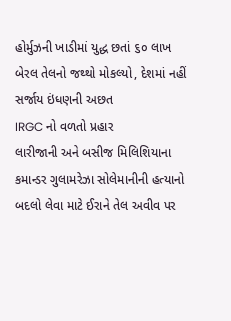હોર્મુઝની ખાડીમાં યુદ્ધ છતાં ૬૦ લાખ બેરલ તેલનો જથ્થો મોકલ્યો, દેશમાં નહીં સર્જાય ઇંધણની અછત
IRGC નો વળતો પ્રહાર
લારીજાની અને બસીજ મિલિશિયાના કમાન્ડર ગુલામરેઝા સોલેમાનીની હત્યાનો બદલો લેવા માટે ઈરાને તેલ અવીવ પર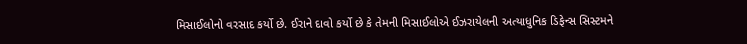મિસાઈલોનો વરસાદ કર્યો છે. ઈરાને દાવો કર્યો છે કે તેમની મિસાઈલોએ ઈઝરાયેલની અત્યાધુનિક ડિફેન્સ સિસ્ટમને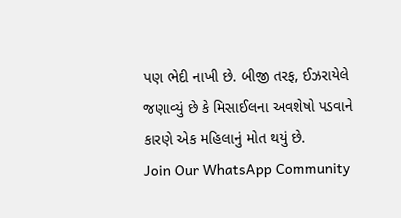પણ ભેદી નાખી છે. બીજી તરફ, ઈઝરાયેલે જણાવ્યું છે કે મિસાઈલના અવશેષો પડવાને કારણે એક મહિલાનું મોત થયું છે.
Join Our WhatsApp Community